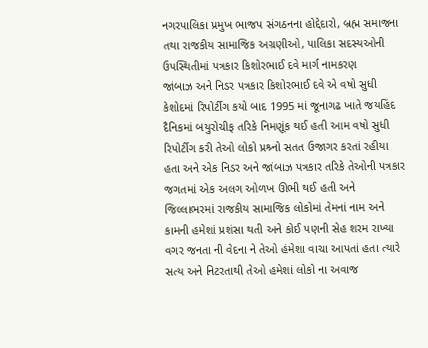નગરપાલિકા પ્રમુખ ભાજપ સંગઠનના હોદ્દેદારો, બ્રહ્મ સમાજના તથા રાજકીય સામાજિક અગ્રણીઓ, પાલિકા સદસ્યઓની ઉપસ્થિતીમાં પત્રકાર કિશોરભાઈ દવે માર્ગ નામકરણ
જાંબાઝ અને નિડર પત્રકાર કિશોરભાઈ દવે એ વષો સુધી કેશોદમાં રિપોર્ટીગ કયો બાદ 1995 માં જૂનાગઢ ખાતે જયહિંદ દૈનિકમાં બયુરોચીફ તરિકે નિમણૂંક થઈ હતી આમ વષો સુધી રિપોર્ટીગ કરી તેઓ લોકો પ્રશ્ર્નો સતત ઉજાગર કરતાં રહીયા હતા અને એક નિડર અને જાંબાઝ પત્રકાર તરિકે તેઓની પત્રકાર જગતમાં એક અલગ ઓળખ ઊભી થઈ હતી અને જિલ્લાભરમાં રાજકીય સામાજિક લોકોમાં તેમનાં નામ અને કામની હમેશાં પ્રશંસા થતી અને કોઈ પણની સેહ શરમ રાખ્યા વગર જનતા ની વેદના ને તેઓ હંમેશા વાચા આપતાં હતા ત્યારે સત્ય અને નિટરતાથી તેઓ હમેશાં લોકો ના અવાજ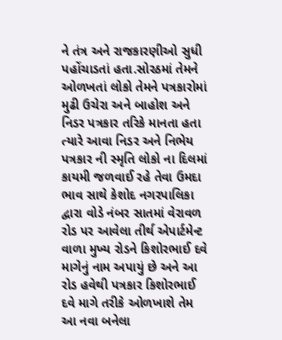ને તંત્ર અને રાજકારણીઓ સુધી પહોંચાડતાં હતા.સોરઠમાં તેમને ઓળખતાં લોકો તેમને પત્રકારોમાં મુઢી ઉચેરા અને બાહોશ અને નિડર પત્રકાર તરિકે માનતા હતા ત્યારે આવા નિડર અને નિભેય પત્રકાર ની સ્મૃતિ લોકો ના દિલમાં કાયમી જળવાઈ રહે તેવા ઉમદા ભાવ સાથે કેશોદ નગરપાલિકા દ્વારા વોડે નંબર સાતમાં વેરાવળ રોડ પર આવેલા તીર્થ એપાર્ટમેન્ટ વાળા મુખ્ય રોડને કિશોરભાઈ દવે માગેનું નામ અપાયું છે અને આ રોડ હવેથી પત્રકાર કિશોરભાઈ દવે માગે તરીકે ઓળખાશે તેમ આ નવા બનેલા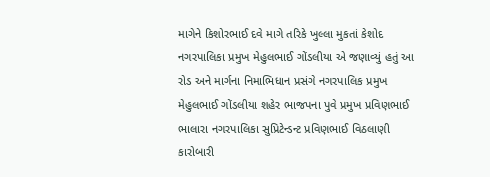માગેને કિશોરભાઈ દવે માગે તરિકે ખુલ્લા મુકતાં કેશોદ નગરપાલિકા પ્રમુખ મેહુલભાઈ ગોંડલીયા એ જણાવ્યું હતું આ રોડ અને માર્ગના નિમાભિધાન પ્રસંગે નગરપાલિક પ્રમુખ મેહુલભાઈ ગોંડલીયા શહેર ભાજપના પુવે પ્રમુખ પ્રવિણભાઈ ભાલારા નગરપાલિકા સુપ્રિટેન્ડન્ટ પ્રવિણભાઈ વિઠલાણી કારોબારી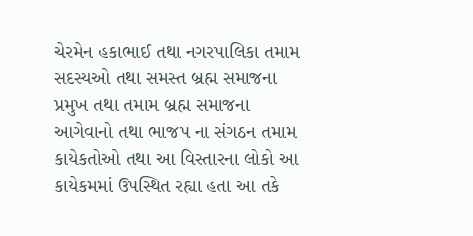ચેરમેન હકાભાઈ તથા નગરપાલિકા તમામ સદસ્યઓ તથા સમસ્ત બ્રહ્મ સમાજના પ્રમુખ તથા તમામ બ્રહ્મ સમાજના આગેવાનો તથા ભાજપ ના સંગઠન તમામ કાયેકતોઓ તથા આ વિસ્તારના લોકો આ કાયેકમમાં ઉપસ્થિત રહ્યા હતા આ તકે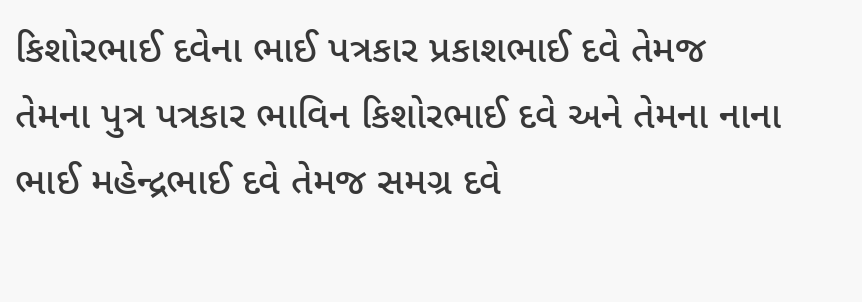કિશોરભાઈ દવેના ભાઈ પત્રકાર પ્રકાશભાઈ દવે તેમજ તેમના પુત્ર પત્રકાર ભાવિન કિશોરભાઈ દવે અને તેમના નાના ભાઈ મહેન્દ્રભાઈ દવે તેમજ સમગ્ર દવે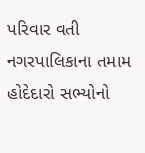પરિવાર વતી નગરપાલિકાના તમામ હોદેદારો સભ્યોનો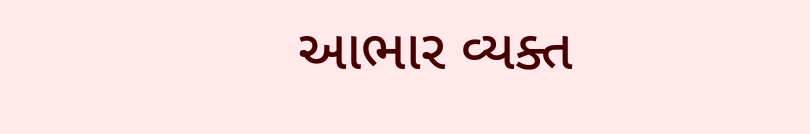આભાર વ્યક્ત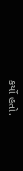કર્યો હતો.